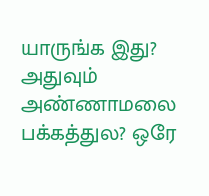யாருங்க இது? அதுவும் அண்ணாமலை பக்கத்துல? ஒரே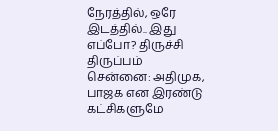நேரத்தில், ஒரே இடத்தில்.. இது எப்போ? திருச்சி திருப்பம்
சென்னை: அதிமுக, பாஜக என இரண்டு கட்சிகளுமே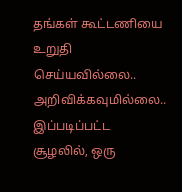தங்கள் கூட்டணியை உறுதி செய்யவில்லை.. அறிவிக்கவுமில்லை.. இப்படிப்பட்ட சூழலில், ஒரு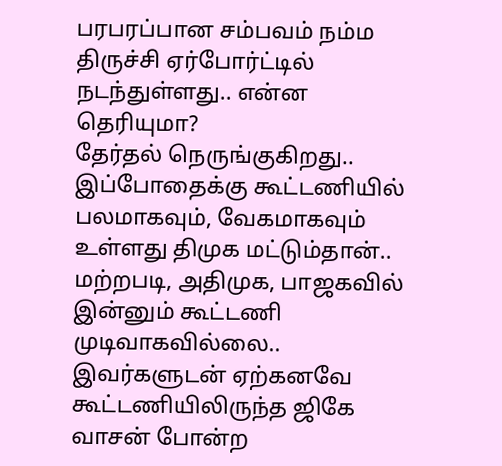பரபரப்பான சம்பவம் நம்ம திருச்சி ஏர்போர்ட்டில் நடந்துள்ளது.. என்ன தெரியுமா?
தேர்தல் நெருங்குகிறது.. இப்போதைக்கு கூட்டணியில் பலமாகவும், வேகமாகவும் உள்ளது திமுக மட்டும்தான்.. மற்றபடி, அதிமுக, பாஜகவில் இன்னும் கூட்டணி முடிவாகவில்லை.. இவர்களுடன் ஏற்கனவே கூட்டணியிலிருந்த ஜிகே வாசன் போன்ற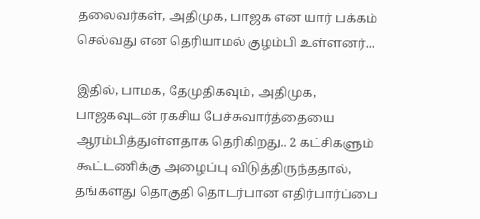தலைவர்கள், அதிமுக, பாஜக என யார் பக்கம் செல்வது என தெரியாமல் குழம்பி உள்ளனர்...

இதில், பாமக, தேமுதிகவும், அதிமுக, பாஜகவுடன் ரகசிய பேச்சுவார்த்தையை ஆரம்பித்துள்ளதாக தெரிகிறது.. 2 கட்சிகளும் கூட்டணிக்கு அழைப்பு விடுத்திருந்ததால், தங்களது தொகுதி தொடர்பான எதிர்பார்ப்பை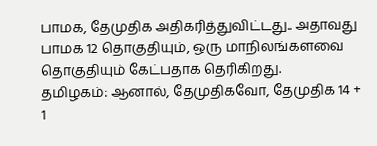பாமக, தேமுதிக அதிகரித்துவிட்டது.. அதாவது பாமக 12 தொகுதியும், ஒரு மாநிலங்களவை தொகுதியும் கேட்பதாக தெரிகிறது.
தமிழகம்: ஆனால், தேமுதிகவோ, தேமுதிக 14 + 1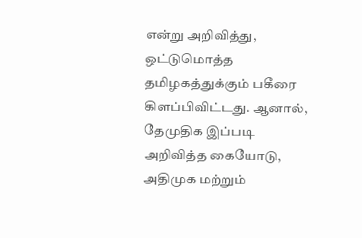என்று அறிவித்து, ஒட்டுமொத்த தமிழகத்துக்கும் பகீரை கிளப்பிவிட்டது. ஆனால், தேமுதிக இப்படி அறிவித்த கையோடு, அதிமுக மற்றும்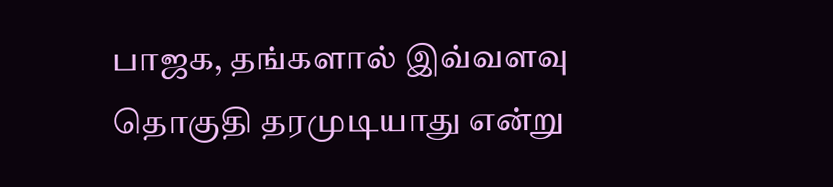பாஜக, தங்களால் இவ்வளவு தொகுதி தரமுடியாது என்று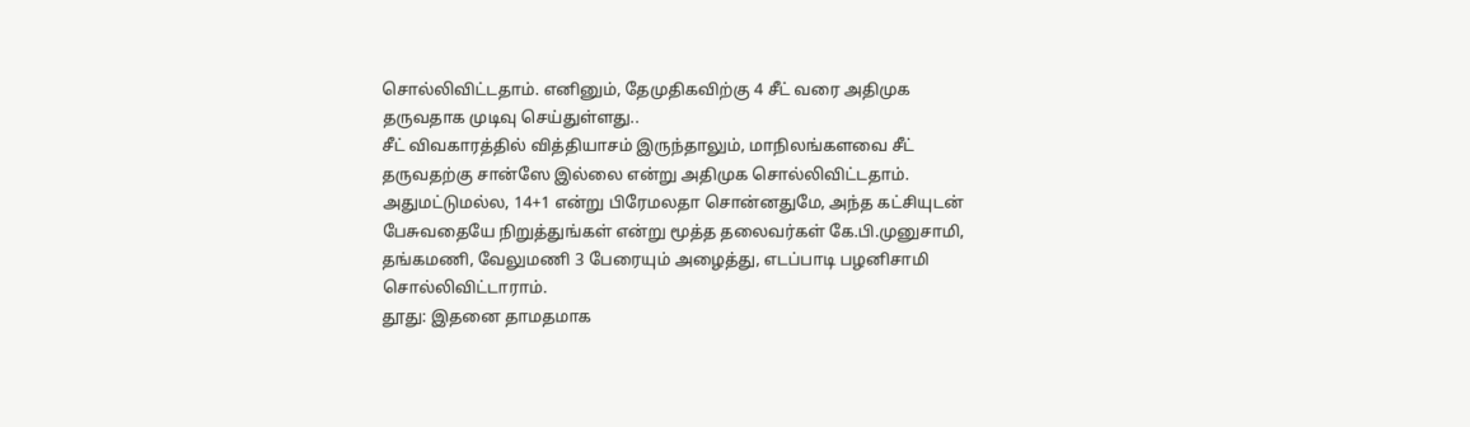சொல்லிவிட்டதாம். எனினும், தேமுதிகவிற்கு 4 சீட் வரை அதிமுக தருவதாக முடிவு செய்துள்ளது..
சீட் விவகாரத்தில் வித்தியாசம் இருந்தாலும், மாநிலங்களவை சீட் தருவதற்கு சான்ஸே இல்லை என்று அதிமுக சொல்லிவிட்டதாம். அதுமட்டுமல்ல, 14+1 என்று பிரேமலதா சொன்னதுமே, அந்த கட்சியுடன் பேசுவதையே நிறுத்துங்கள் என்று மூத்த தலைவர்கள் கே.பி.முனுசாமி, தங்கமணி, வேலுமணி 3 பேரையும் அழைத்து, எடப்பாடி பழனிசாமி சொல்லிவிட்டாராம்.
தூது: இதனை தாமதமாக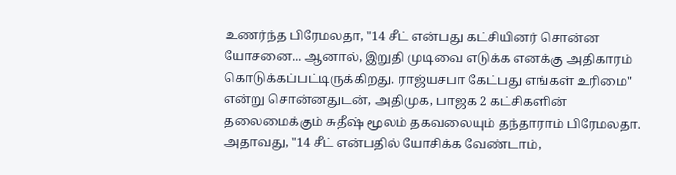உணர்ந்த பிரேமலதா, "14 சீட் என்பது கட்சியினர் சொன்ன யோசனை... ஆனால், இறுதி முடிவை எடுக்க எனக்கு அதிகாரம் கொடுக்கப்பட்டிருக்கிறது. ராஜ்யசபா கேட்பது எங்கள் உரிமை" என்று சொன்னதுடன், அதிமுக, பாஜக 2 கட்சிகளின் தலைமைக்கும் சுதீஷ் மூலம் தகவலையும் தந்தாராம் பிரேமலதா. அதாவது, "14 சீட் என்பதில் யோசிக்க வேண்டாம்,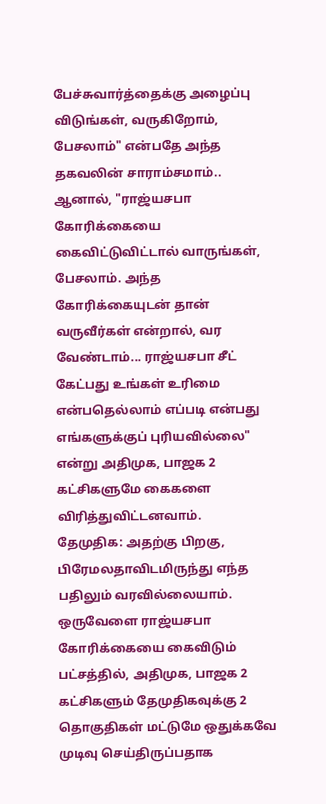பேச்சுவார்த்தைக்கு அழைப்பு விடுங்கள், வருகிறோம், பேசலாம்" என்பதே அந்த தகவலின் சாராம்சமாம்..
ஆனால், "ராஜ்யசபா கோரிக்கையை கைவிட்டுவிட்டால் வாருங்கள், பேசலாம். அந்த கோரிக்கையுடன் தான் வருவீர்கள் என்றால், வர வேண்டாம்... ராஜ்யசபா சீட் கேட்பது உங்கள் உரிமை என்பதெல்லாம் எப்படி என்பது எங்களுக்குப் புரியவில்லை" என்று அதிமுக, பாஜக 2 கட்சிகளுமே கைகளை விரித்துவிட்டனவாம்.
தேமுதிக: அதற்கு பிறகு, பிரேமலதாவிடமிருந்து எந்த பதிலும் வரவில்லையாம். ஒருவேளை ராஜ்யசபா கோரிக்கையை கைவிடும் பட்சத்தில், அதிமுக, பாஜக 2 கட்சிகளும் தேமுதிகவுக்கு 2 தொகுதிகள் மட்டுமே ஒதுக்கவே முடிவு செய்திருப்பதாக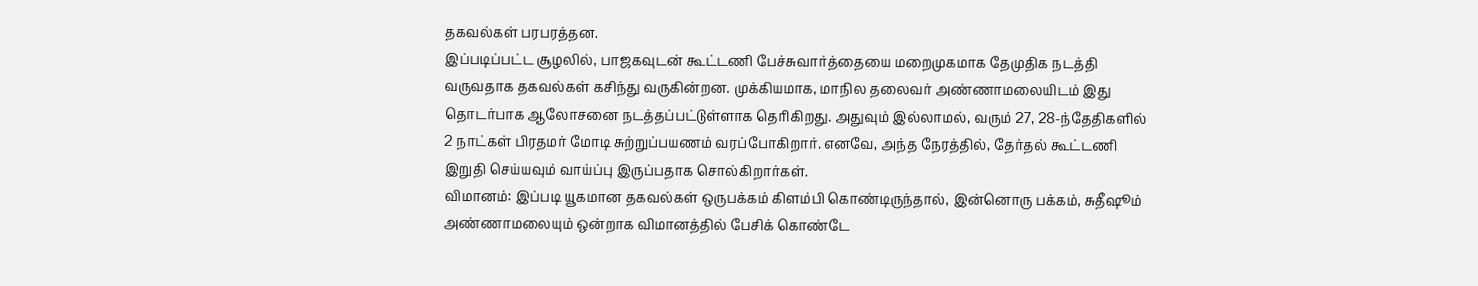தகவல்கள் பரபரத்தன.
இப்படிப்பட்ட சூழலில், பாஜகவுடன் கூட்டணி பேச்சுவார்த்தையை மறைமுகமாக தேமுதிக நடத்தி வருவதாக தகவல்கள் கசிந்து வருகின்றன. முக்கியமாக, மாநில தலைவர் அண்ணாமலையிடம் இது தொடர்பாக ஆலோசனை நடத்தப்பட்டுள்ளாக தெரிகிறது. அதுவும் இல்லாமல், வரும் 27, 28-ந்தேதிகளில் 2 நாட்கள் பிரதமர் மோடி சுற்றுப்பயணம் வரப்போகிறார். எனவே, அந்த நேரத்தில், தேர்தல் கூட்டணி இறுதி செய்யவும் வாய்ப்பு இருப்பதாக சொல்கிறார்கள்.
விமானம்: இப்படி யூகமான தகவல்கள் ஒருபக்கம் கிளம்பி கொண்டிருந்தால், இன்னொரு பக்கம், சுதீஷூம் அண்ணாமலையும் ஒன்றாக விமானத்தில் பேசிக் கொண்டே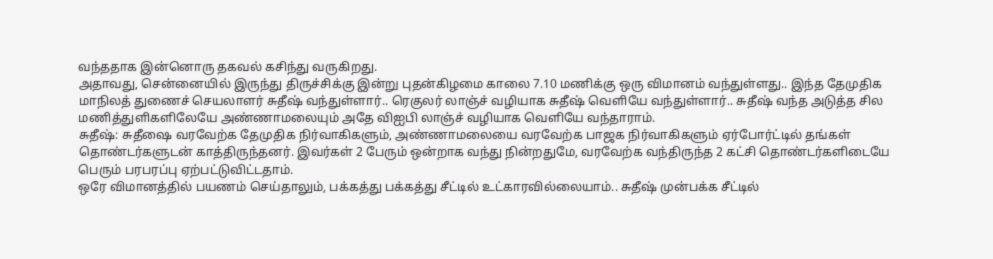வந்ததாக இன்னொரு தகவல் கசிந்து வருகிறது.
அதாவது, சென்னையில் இருந்து திருச்சிக்கு இன்று புதன்கிழமை காலை 7.10 மணிக்கு ஒரு விமானம் வந்துள்ளது.. இந்த தேமுதிக மாநிலத் துணைச் செயலாளர் சுதீஷ் வந்துள்ளார்.. ரெகுலர் லாஞ்ச் வழியாக சுதீஷ் வெளியே வந்துள்ளார்.. சுதீஷ் வந்த அடுத்த சில மணித்துளிகளிலேயே அண்ணாமலையும் அதே விஐபி லாஞ்ச் வழியாக வெளியே வந்தாராம்.
சுதீஷ்: சுதீஷை வரவேற்க தேமுதிக நிர்வாகிகளும், அண்ணாமலையை வரவேற்க பாஜக நிர்வாகிகளும் ஏர்போர்ட்டில் தங்கள் தொண்டர்களுடன் காத்திருந்தனர். இவர்கள் 2 பேரும் ஒன்றாக வந்து நின்றதுமே, வரவேற்க வந்திருந்த 2 கட்சி தொண்டர்களிடையே பெரும் பரபரப்பு ஏற்பட்டுவிட்டதாம்.
ஒரே விமானத்தில் பயணம் செய்தாலும், பக்கத்து பக்கத்து சீட்டில் உட்காரவில்லையாம்.. சுதீஷ் முன்பக்க சீட்டில்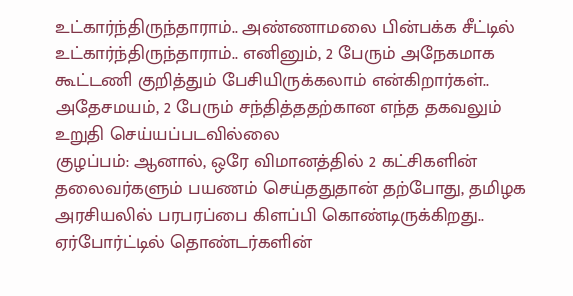உட்கார்ந்திருந்தாராம்.. அண்ணாமலை பின்பக்க சீட்டில் உட்கார்ந்திருந்தாராம்.. எனினும், 2 பேரும் அநேகமாக கூட்டணி குறித்தும் பேசியிருக்கலாம் என்கிறார்கள்.. அதேசமயம், 2 பேரும் சந்தித்ததற்கான எந்த தகவலும் உறுதி செய்யப்படவில்லை
குழப்பம்: ஆனால், ஒரே விமானத்தில் 2 கட்சிகளின் தலைவர்களும் பயணம் செய்ததுதான் தற்போது, தமிழக அரசியலில் பரபரப்பை கிளப்பி கொண்டிருக்கிறது.. ஏர்போர்ட்டில் தொண்டர்களின்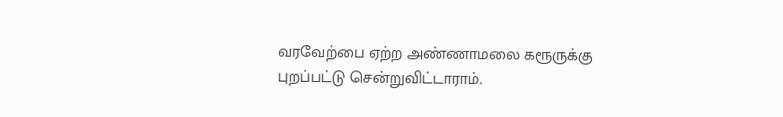வரவேற்பை ஏற்ற அண்ணாமலை கரூருக்கு புறப்பட்டு சென்றுவிட்டாராம்.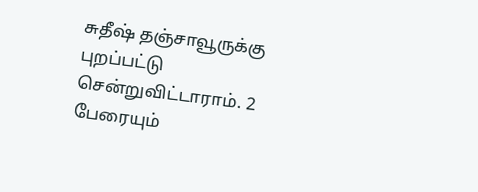சுதீஷ் தஞ்சாவூருக்கு புறப்பட்டு சென்றுவிட்டாராம். 2 பேரையும்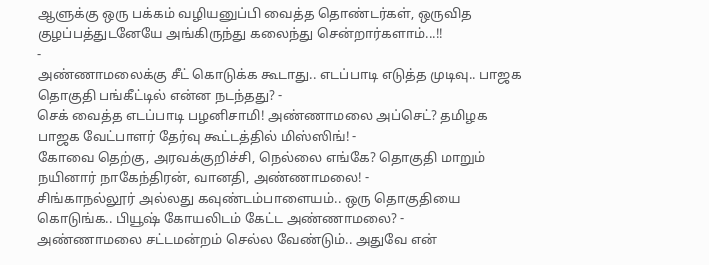ஆளுக்கு ஒரு பக்கம் வழியனுப்பி வைத்த தொண்டர்கள், ஒருவித குழப்பத்துடனேயே அங்கிருந்து கலைந்து சென்றார்களாம்...!!
-
அண்ணாமலைக்கு சீட் கொடுக்க கூடாது.. எடப்பாடி எடுத்த முடிவு.. பாஜக தொகுதி பங்கீட்டில் என்ன நடந்தது? -
செக் வைத்த எடப்பாடி பழனிசாமி! அண்ணாமலை அப்செட்? தமிழக பாஜக வேட்பாளர் தேர்வு கூட்டத்தில் மிஸ்ஸிங்! -
கோவை தெற்கு, அரவக்குறிச்சி, நெல்லை எங்கே? தொகுதி மாறும் நயினார் நாகேந்திரன், வானதி, அண்ணாமலை! -
சிங்காநல்லூர் அல்லது கவுண்டம்பாளையம்.. ஒரு தொகுதியை கொடுங்க.. பியூஷ் கோயலிடம் கேட்ட அண்ணாமலை? -
அண்ணாமலை சட்டமன்றம் செல்ல வேண்டும்.. அதுவே என்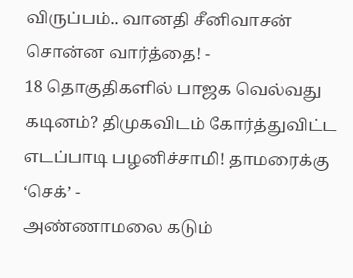விருப்பம்.. வானதி சீனிவாசன் சொன்ன வார்த்தை! -
18 தொகுதிகளில் பாஜக வெல்வது கடினம்? திமுகவிடம் கோர்த்துவிட்ட எடப்பாடி பழனிச்சாமி! தாமரைக்கு ‘செக்’ -
அண்ணாமலை கடும்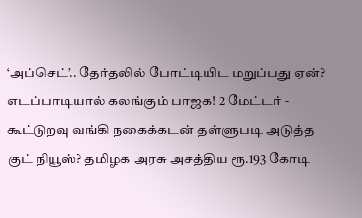‘அப்செட்’.. தேர்தலில் போட்டியிட மறுப்பது ஏன்? எடப்பாடியால் கலங்கும் பாஜக! 2 மேட்டர் -
கூட்டுறவு வங்கி நகைக்கடன் தள்ளுபடி அடுத்த குட் நியூஸ்? தமிழக அரசு அசத்திய ரூ.193 கோடி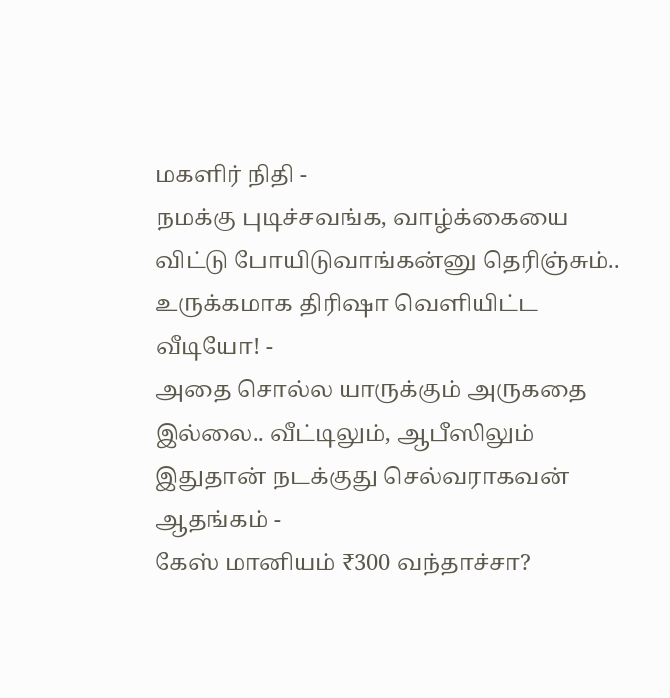மகளிர் நிதி -
நமக்கு புடிச்சவங்க, வாழ்க்கையை விட்டு போயிடுவாங்கன்னு தெரிஞ்சும்.. உருக்கமாக திரிஷா வெளியிட்ட வீடியோ! -
அதை சொல்ல யாருக்கும் அருகதை இல்லை.. வீட்டிலும், ஆபீஸிலும் இதுதான் நடக்குது செல்வராகவன் ஆதங்கம் -
கேஸ் மானியம் ₹300 வந்தாச்சா?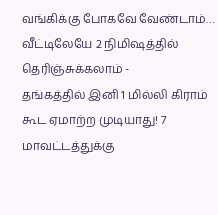வங்கிக்கு போகவே வேண்டாம்… வீட்டிலேயே 2 நிமிஷத்தில் தெரிஞ்சுக்கலாம் -
தங்கத்தில் இனி 1 மில்லி கிராம் கூட ஏமாற்ற முடியாது! 7 மாவட்டத்துக்கு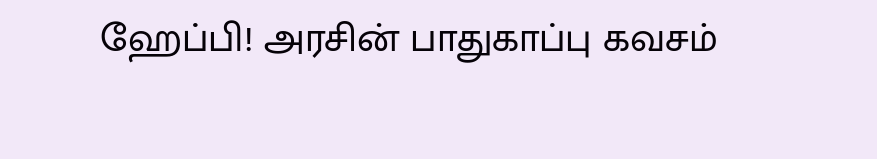ஹேப்பி! அரசின் பாதுகாப்பு கவசம்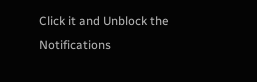Click it and Unblock the Notifications